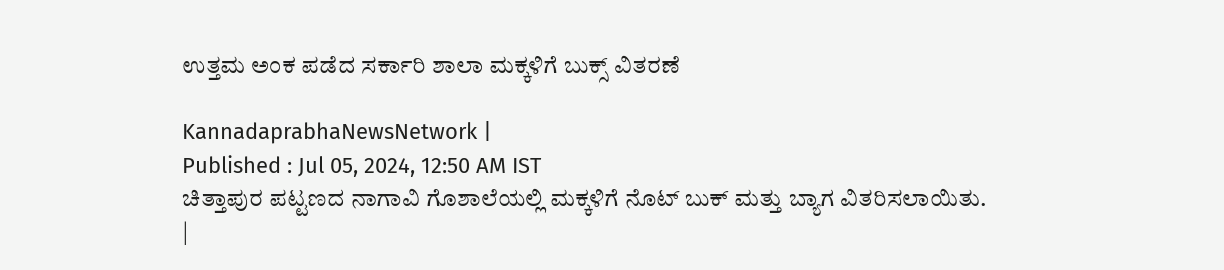ಉತ್ತಮ ಅಂಕ ಪಡೆದ ಸರ್ಕಾರಿ ಶಾಲಾ ಮಕ್ಕಳಿಗೆ ಬುಕ್ಸ್‌ ವಿತರಣೆ

KannadaprabhaNewsNetwork |
Published : Jul 05, 2024, 12:50 AM IST
ಚಿತ್ತಾಪುರ ಪಟ್ಟಣದ ನಾಗಾವಿ ಗೊಶಾಲೆಯಲ್ಲಿ ಮಕ್ಕಳಿಗೆ ನೊಟ್ ಬುಕ್ ಮತ್ತು ಬ್ಯಾಗ ವಿತರಿಸಲಾಯಿತು. |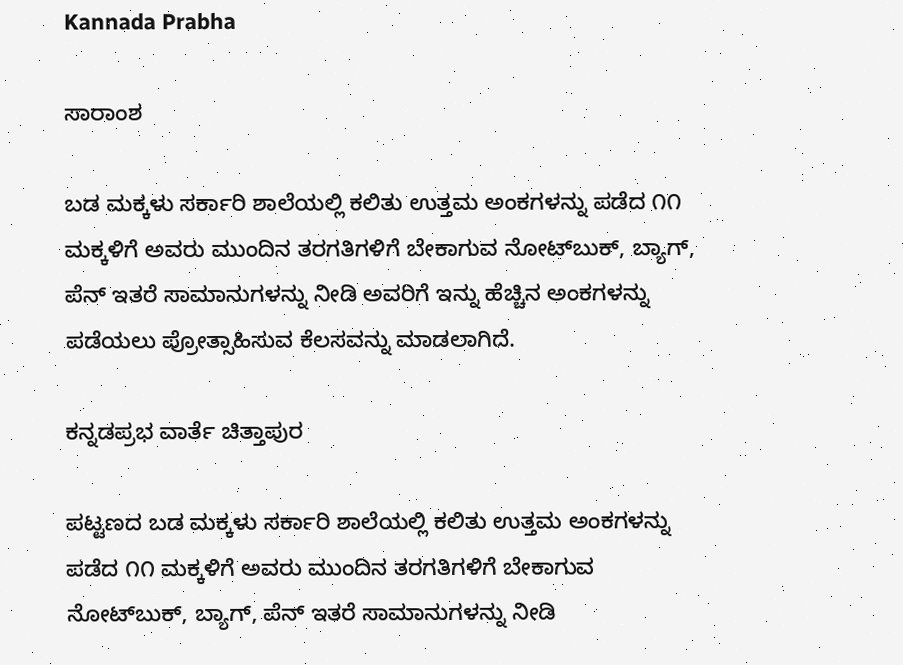Kannada Prabha

ಸಾರಾಂಶ

ಬಡ ಮಕ್ಕಳು ಸರ್ಕಾರಿ ಶಾಲೆಯಲ್ಲಿ ಕಲಿತು ಉತ್ತಮ ಅಂಕಗಳನ್ನು ಪಡೆದ ೧೧ ಮಕ್ಕಳಿಗೆ ಅವರು ಮುಂದಿನ ತರಗತಿಗಳಿಗೆ ಬೇಕಾಗುವ ನೋಟ್‌ಬುಕ್‌, ಬ್ಯಾಗ್‌, ಪೆನ್‌ ಇತರೆ ಸಾಮಾನುಗಳನ್ನು ನೀಡಿ ಅವರಿಗೆ ಇನ್ನು ಹೆಚ್ಚಿನ ಅಂಕಗಳನ್ನು ಪಡೆಯಲು ಪ್ರೋತ್ಸಾಹಿಸುವ ಕೆಲಸವನ್ನು ಮಾಡಲಾಗಿದೆ.

ಕನ್ನಡಪ್ರಭ ವಾರ್ತೆ ಚಿತ್ತಾಪುರ

ಪಟ್ಟಣದ ಬಡ ಮಕ್ಕಳು ಸರ್ಕಾರಿ ಶಾಲೆಯಲ್ಲಿ ಕಲಿತು ಉತ್ತಮ ಅಂಕಗಳನ್ನು ಪಡೆದ ೧೧ ಮಕ್ಕಳಿಗೆ ಅವರು ಮುಂದಿನ ತರಗತಿಗಳಿಗೆ ಬೇಕಾಗುವ ನೋಟ್‌ಬುಕ್‌, ಬ್ಯಾಗ್‌, ಪೆನ್‌ ಇತರೆ ಸಾಮಾನುಗಳನ್ನು ನೀಡಿ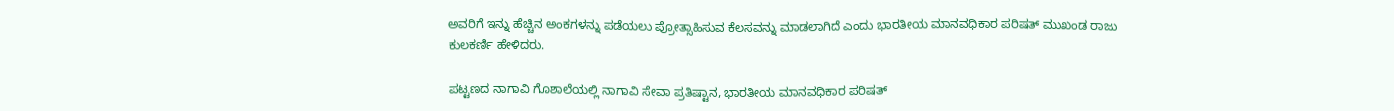ಅವರಿಗೆ ಇನ್ನು ಹೆಚ್ಚಿನ ಅಂಕಗಳನ್ನು ಪಡೆಯಲು ಪ್ರೋತ್ಸಾಹಿಸುವ ಕೆಲಸವನ್ನು ಮಾಡಲಾಗಿದೆ ಎಂದು ಭಾರತೀಯ ಮಾನವಧಿಕಾರ ಪರಿಷತ್ ಮುಖಂಡ ರಾಜು ಕುಲಕರ್ಣಿ ಹೇಳಿದರು.

ಪಟ್ಟಣದ ನಾಗಾವಿ ಗೊಶಾಲೆಯಲ್ಲಿ ನಾಗಾವಿ ಸೇವಾ ಪ್ರತಿಷ್ಟಾನ, ಭಾರತೀಯ ಮಾನವಧಿಕಾರ ಪರಿಷತ್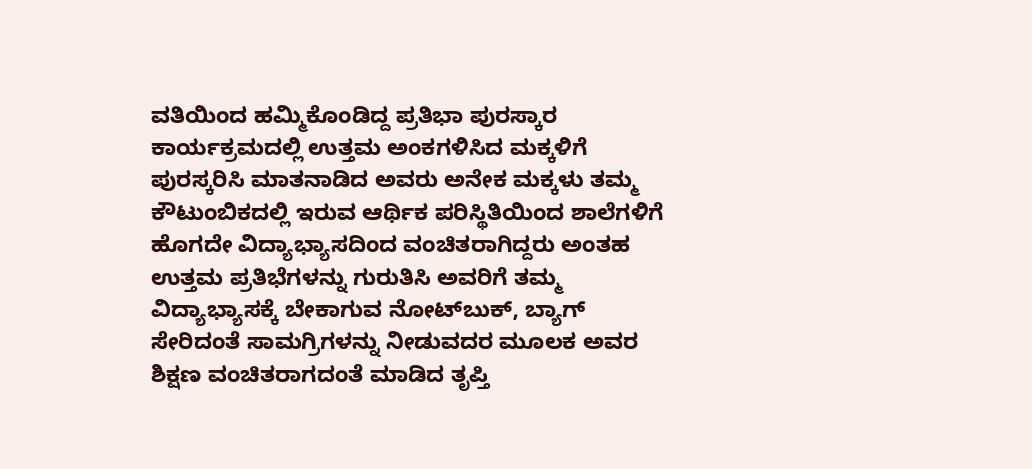ವತಿಯಿಂದ ಹಮ್ಮಿಕೊಂಡಿದ್ದ ಪ್ರತಿಭಾ ಪುರಸ್ಕಾರ ಕಾರ್ಯಕ್ರಮದಲ್ಲಿ ಉತ್ತಮ ಅಂಕಗಳಿಸಿದ ಮಕ್ಕಳಿಗೆ ಪುರಸ್ಕರಿಸಿ ಮಾತನಾಡಿದ ಅವರು ಅನೇಕ ಮಕ್ಕಳು ತಮ್ಮ ಕೌಟುಂಬಿಕದಲ್ಲಿ ಇರುವ ಆರ್ಥಿಕ ಪರಿಸ್ಥಿತಿಯಿಂದ ಶಾಲೆಗಳಿಗೆ ಹೊಗದೇ ವಿದ್ಯಾಭ್ಯಾಸದಿಂದ ವಂಚಿತರಾಗಿದ್ದರು ಅಂತಹ ಉತ್ತಮ ಪ್ರತಿಭೆಗಳನ್ನು ಗುರುತಿಸಿ ಅವರಿಗೆ ತಮ್ಮ ವಿದ್ಯಾಭ್ಯಾಸಕ್ಕೆ ಬೇಕಾಗುವ ನೋಟ್‌ಬುಕ್‌, ಬ್ಯಾಗ್‌ ಸೇರಿದಂತೆ ಸಾಮಗ್ರಿಗಳನ್ನು ನೀಡುವದರ ಮೂಲಕ ಅವರ ಶಿಕ್ಷಣ ವಂಚಿತರಾಗದಂತೆ ಮಾಡಿದ ತೃಪ್ತಿ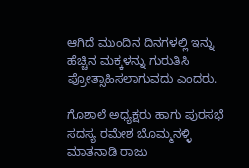ಆಗಿದೆ ಮುಂದಿನ ದಿನಗಳಲ್ಲಿ ಇನ್ನು ಹೆಚ್ಚಿನ ಮಕ್ಕಳನ್ನು ಗುರುತಿಸಿ ಪ್ರೋತ್ಸಾಹಿಸಲಾಗುವದು ಎಂದರು.

ಗೊಶಾಲೆ ಅಧ್ಯಕ್ಷರು ಹಾಗು ಪುರಸಭೆ ಸದಸ್ಯ ರಮೇಶ ಬೊಮ್ಮನಳ್ಳಿ ಮಾತನಾಡಿ ರಾಜು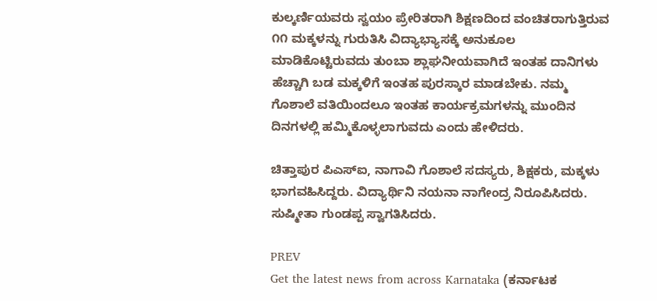ಕುಲ್ಕರ್ಣಿಯವರು ಸ್ವಯಂ ಪ್ರೇರಿತರಾಗಿ ಶಿಕ್ಷಣದಿಂದ ವಂಚಿತರಾಗುತ್ತಿರುವ ೧೧ ಮಕ್ಕಳನ್ನು ಗುರುತಿಸಿ ವಿದ್ಯಾಭ್ಯಾಸಕ್ಕೆ ಅನುಕೂಲ ಮಾಡಿಕೊಟ್ಟಿರುವದು ತುಂಬಾ ಶ್ಲಾಘನೀಯವಾಗಿದೆ ಇಂತಹ ದಾನಿಗಳು ಹೆಚ್ಚಾಗಿ ಬಡ ಮಕ್ಕಳಿಗೆ ಇಂತಹ ಪುರಸ್ಕಾರ ಮಾಡಬೇಕು. ನಮ್ಮ ಗೊಶಾಲೆ ವತಿಯಿಂದಲೂ ಇಂತಹ ಕಾರ್ಯಕ್ರಮಗಳನ್ನು ಮುಂದಿನ ದಿನಗಳಲ್ಲಿ ಹಮ್ಮಿಕೊಳ್ಳಲಾಗುವದು ಎಂದು ಹೇಳಿದರು.

ಚಿತ್ತಾಪುರ ಪಿಎಸ್‌ಐ, ನಾಗಾವಿ ಗೊಶಾಲೆ ಸದಸ್ಯರು, ಶಿಕ್ಷಕರು, ಮಕ್ಕಳು ಭಾಗವಹಿಸಿದ್ದರು. ವಿದ್ಯಾರ್ಥಿನಿ ನಯನಾ ನಾಗೇಂದ್ರ ನಿರೂಪಿಸಿದರು. ಸುಷ್ಮೀತಾ ಗುಂಡಪ್ಪ ಸ್ವಾಗತಿಸಿದರು.

PREV
Get the latest news from across Karnataka (ಕರ್ನಾಟಕ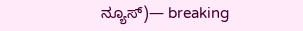ನ್ಯೂಸ್)— breaking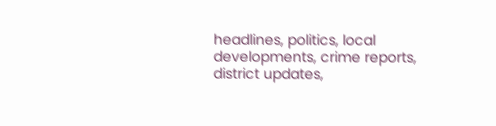headlines, politics, local developments, crime reports, district updates,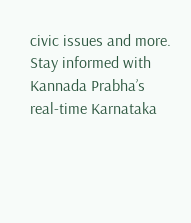civic issues and more. Stay informed with Kannada Prabha’s real‑time Karnataka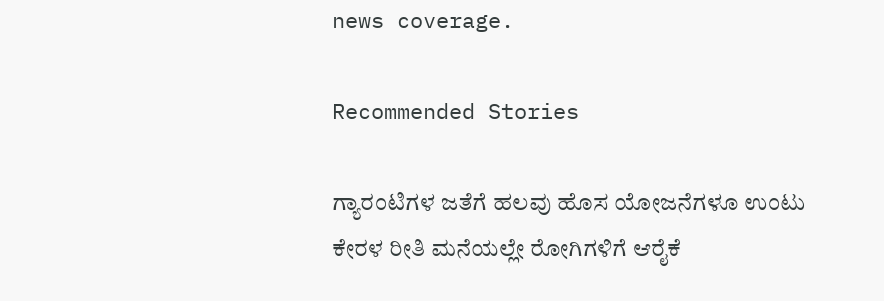news coverage.

Recommended Stories

ಗ್ಯಾರಂಟಿಗಳ ಜತೆಗೆ ಹಲವು ಹೊಸ ಯೋಜನೆಗಳೂ ಉಂಟು
ಕೇರಳ ರೀತಿ ಮನೆಯಲ್ಲೇ ರೋಗಿಗಳಿಗೆ ಆರೈಕೆ